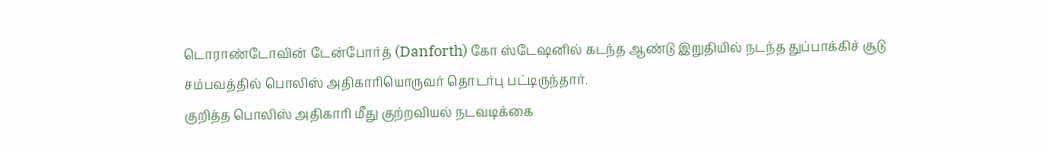டொராண்டோவின் டேன்போர்த் (Danforth) கோ ஸ்டேஷனில் கடந்த ஆண்டு இறுதியில் நடந்த துப்பாக்கிச் சூடு சம்பவத்தில் பொலிஸ் அதிகாரியொருவர் தொடர்பு பட்டிருந்தார்.
குறித்த பொலிஸ் அதிகாரி மீது குற்றவியல் நடவடிக்கை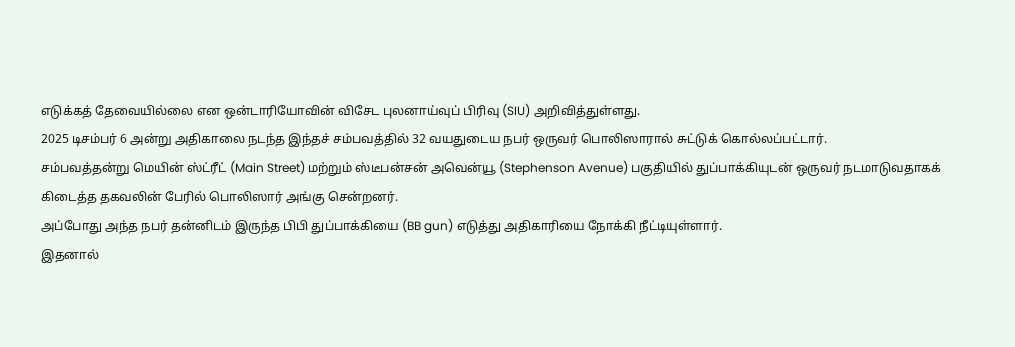எடுக்கத் தேவையில்லை என ஒன்டாரியோவின் விசேட புலனாய்வுப் பிரிவு (SIU) அறிவித்துள்ளது.
2025 டிசம்பர் 6 அன்று அதிகாலை நடந்த இந்தச் சம்பவத்தில் 32 வயதுடைய நபர் ஒருவர் பொலிஸாரால் சுட்டுக் கொல்லப்பட்டார்.
சம்பவத்தன்று மெயின் ஸ்ட்ரீட் (Main Street) மற்றும் ஸ்டீபன்சன் அவென்யூ (Stephenson Avenue) பகுதியில் துப்பாக்கியுடன் ஒருவர் நடமாடுவதாகக் கிடைத்த தகவலின் பேரில் பொலிஸார் அங்கு சென்றனர்.
அப்போது அந்த நபர் தன்னிடம் இருந்த பிபி துப்பாக்கியை (BB gun) எடுத்து அதிகாரியை நோக்கி நீட்டியுள்ளார்.
இதனால்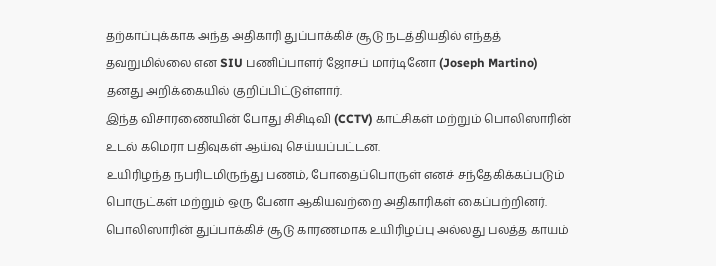தற்காப்புக்காக அந்த அதிகாரி துப்பாக்கிச் சூடு நடத்தியதில் எந்தத் தவறுமில்லை என SIU பணிப்பாளர் ஜோசப் மார்டினோ (Joseph Martino) தனது அறிக்கையில் குறிப்பிட்டுள்ளார்.
இந்த விசாரணையின் போது சிசிடிவி (CCTV) காட்சிகள் மற்றும் பொலிஸாரின் உடல் கமெரா பதிவுகள் ஆய்வு செய்யப்பட்டன.
உயிரிழந்த நபரிடமிருந்து பணம், போதைப்பொருள் எனச் சந்தேகிக்கப்படும் பொருட்கள் மற்றும் ஒரு பேனா ஆகியவற்றை அதிகாரிகள் கைப்பற்றினர்.
பொலிஸாரின் துப்பாக்கிச் சூடு காரணமாக உயிரிழப்பு அல்லது பலத்த காயம்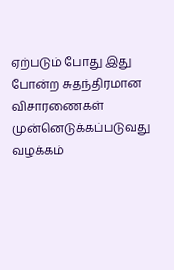ஏற்படும் போது இது போன்ற சுதந்திரமான விசாரணைகள் முன்னெடுக்கப்படுவது வழக்கம்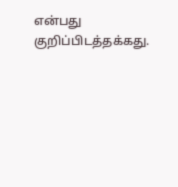என்பது குறிப்பிடத்தக்கது.